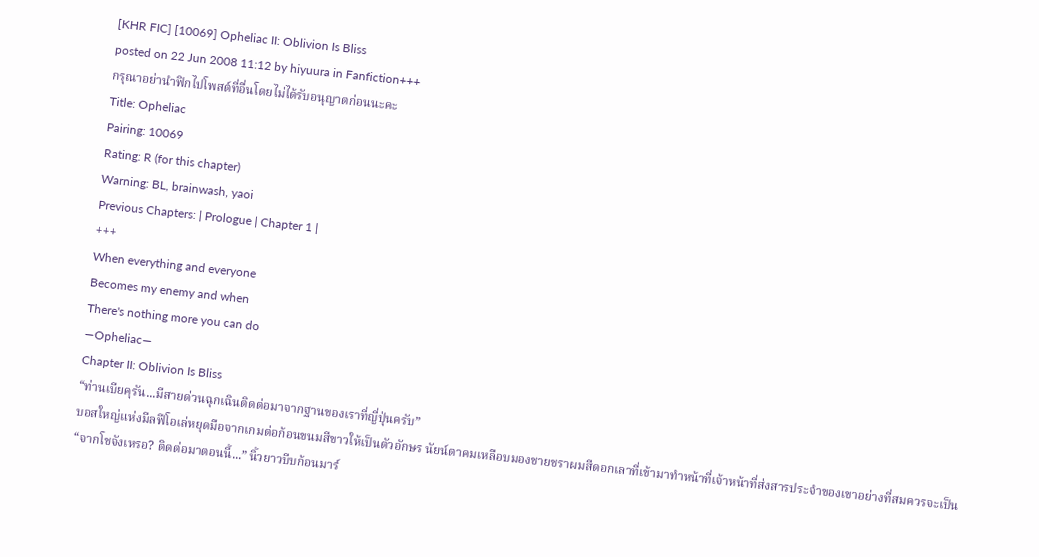[KHR FIC] [10069] Opheliac II: Oblivion Is Bliss
posted on 22 Jun 2008 11:12 by hiyuura in Fanfiction+++
กรุณาอย่านำฟิกไปโพสต์ที่อื่นโดยไม่ได้รับอนุญาตก่อนนะคะ
Title: Opheliac
Pairing: 10069
Rating: R (for this chapter)
Warning: BL, brainwash, yaoi
Previous Chapters: | Prologue | Chapter 1 |
+++
When everything and everyone
Becomes my enemy and when
There's nothing more you can do
—Opheliac—
Chapter II: Oblivion Is Bliss
“ท่านเบียคุรัน...มีสายด่วนฉุกเฉินติดต่อมาจากฐานของเราที่ญี่ปุ่นครับ”
บอสใหญ่แห่งมีลฟีโอเล่หยุดมือจากเกมต่อก้อนขนมสีขาวให้เป็นตัวอักษร นัยน์ตาคมเหลือบมองชายชราผมสีดอกเลาที่เข้ามาทำหน้าที่เจ้าหน้าที่ส่งสารประจำของเขาอย่างที่สมควรจะเป็น
“จากโชจังเหรอ? ติดต่อมาตอนนี้...” นิ้วยาวบีบก้อนมาร์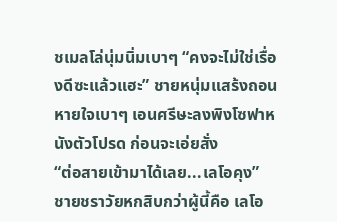ชเมลโล่นุ่มนิ่มเบาๆ “คงจะไม่ใช่เรื่องดีซะแล้วแฮะ” ชายหนุ่มแสร้งถอนหายใจเบาๆ เอนศรีษะลงพิงโซฟาหนังตัวโปรด ก่อนจะเอ่ยสั่ง
“ต่อสายเข้ามาได้เลย...เลโอคุง”
ชายชราวัยหกสิบกว่าผู้นี้คือ เลโอ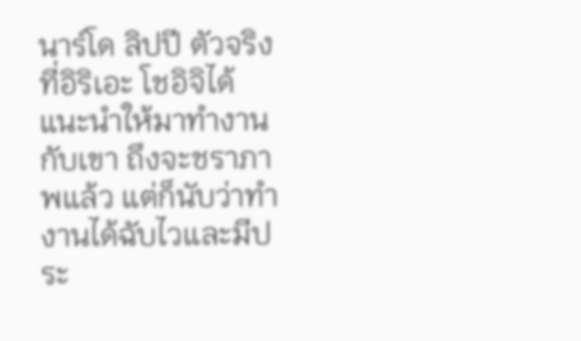นาร์โด ลิปปี ตัวจริงที่อิริเอะ โชอิจิได้แนะนำให้มาทำงานกับเขา ถึงจะชราภาพแล้ว แต่ก็นับว่าทำงานได้ฉับไวและมีประ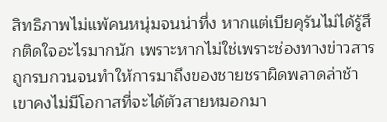สิทธิภาพไม่แพ้คนหนุ่มจนน่าทึ่ง หากแต่เบียคุรันไม่ได้รู้สึกติดใจอะไรมากนัก เพราะหากไม่ใช่เพราะช่องทางข่าวสารถูกรบกวนจนทำให้การมาถึงของชายชราผิดพลาดล่าช้า เขาคงไม่มีโอกาสที่จะได้ตัวสายหมอกมา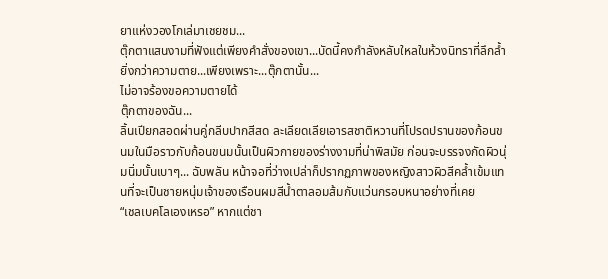ยาแห่งวองโกเล่มาเชยชม...
ตุ๊กตาแสนงามที่ฟังแต่เพียงคำสั่งของเขา...บัดนี้คงกำลังหลับใหลในห้วงนิทราที่ลึกล้ำยิ่งกว่าความตาย...เพียงเพราะ...ตุ๊กตานั้น...
ไม่อาจร้องขอความตายได้
ตุ๊กตาของฉัน...
ลิ้นเปียกสอดผ่านคู่กลีบปากสีสด ละเลียดเลียเอารสชาติหวานที่โปรดปรานของก้อนขนมในมือราวกับก้อนขนมนั้นเป็นผิวกายของร่างงามที่น่าพิสมัย ก่อนจะบรรจงกัดผิวนุ่มนิ่มนั้นเบาๆ... ฉับพลัน หน้าจอที่ว่างเปล่าก็ปรากฏภาพของหญิงสาวผิวสีคล้ำเข้มแทนที่จะเป็นชายหนุ่มเจ้าของเรือนผมสีน้ำตาลอมส้มกับแว่นกรอบหนาอย่างที่เคย
“เชลเบคโลเองเหรอ” หากแต่ชา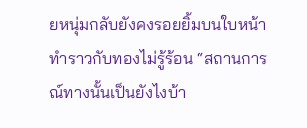ยหนุ่มกลับยังคงรอยยิ้มบนใบหน้า ทำราวกับทองไม่รู้ร้อน “สถานการณ์ทางนั้นเป็นยังไงบ้า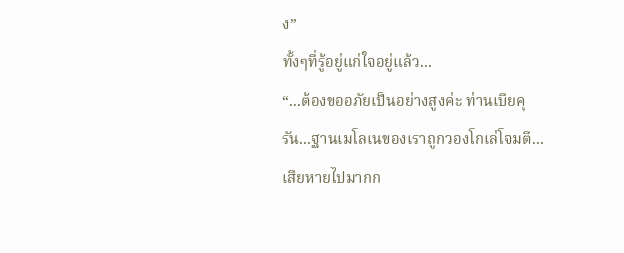ง”
ทั้งๆที่รู้อยู่แก่ใจอยู่แล้ว...
“...ต้องขออภัยเป็นอย่างสูงค่ะ ท่านเบียคุรัน...ฐานเมโลเนของเราถูกวองโกเล่โจมตี...เสียหายไปมากก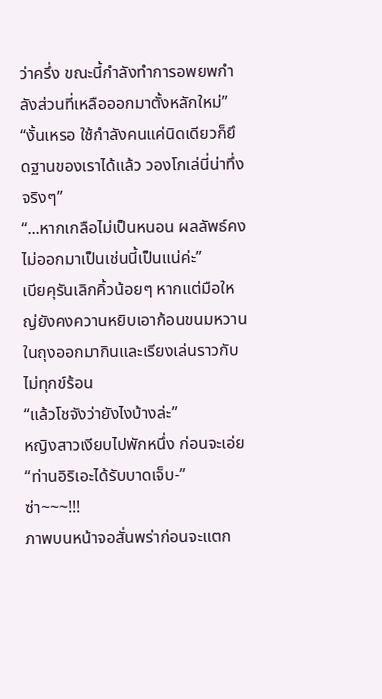ว่าครึ่ง ขณะนี้กำลังทำการอพยพกำลังส่วนที่เหลือออกมาตั้งหลักใหม่”
“งั้นเหรอ ใช้กำลังคนแค่นิดเดียวก็ยึดฐานของเราได้แล้ว วองโกเล่นี่น่าทึ่งจริงๆ”
“...หากเกลือไม่เป็นหนอน ผลลัพธ์คงไม่ออกมาเป็นเช่นนี้เป็นแน่ค่ะ”
เบียคุรันเลิกคิ้วน้อยๆ หากแต่มือใหญ่ยังคงควานหยิบเอาก้อนขนมหวานในถุงออกมากินและเรียงเล่นราวกับไม่ทุกข์ร้อน
“แล้วโชจังว่ายังไงบ้างล่ะ”
หญิงสาวเงียบไปพักหนึ่ง ก่อนจะเอ่ย “ท่านอิริเอะได้รับบาดเจ็บ-”
ซ่า~~~!!!
ภาพบนหน้าจอสั่นพร่าก่อนจะแตก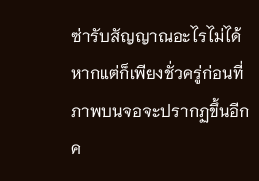ซ่ารับสัญญาณอะไรไม่ได้ หากแต่ก็เพียงชั่วครู่ก่อนที่ภาพบนจอจะปรากฏขึ้นอีกค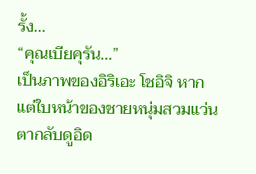รั้ง...
“คุณเบียคุรัน...”
เป็นภาพของอิริเอะ โชอิจิ หากแต่ใบหน้าของชายหนุ่มสวมแว่นตากลับดูอิด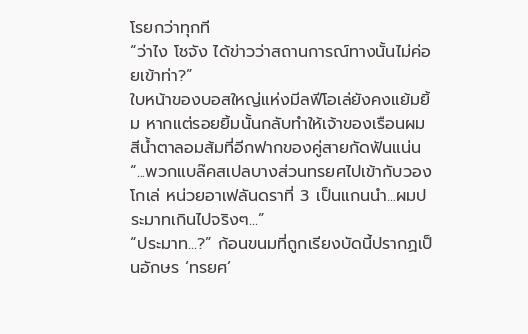โรยกว่าทุกที
“ว่าไง โชจัง ได้ข่าวว่าสถานการณ์ทางนั้นไม่ค่อยเข้าท่า?”
ใบหน้าของบอสใหญ่แห่งมีลฟีโอเล่ยังคงแย้มยิ้ม หากแต่รอยยิ้มนั้นกลับทำให้เจ้าของเรือนผมสีน้ำตาลอมส้มที่อีกฟากของคู่สายกัดฟันแน่น
“...พวกแบล๊คสเปลบางส่วนทรยศไปเข้ากับวองโกเล่ หน่วยอาเฟลันดราที่ 3 เป็นแกนนำ...ผมประมาทเกินไปจริงๆ...”
“ประมาท...?” ก้อนขนมที่ถูกเรียงบัดนี้ปรากฏเป็นอักษร ‘ทรยศ’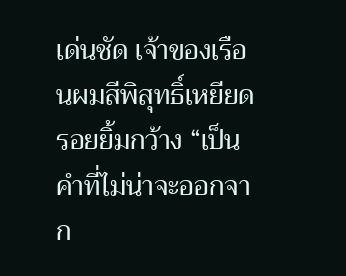เด่นชัด เจ้าของเรือนผมสีพิสุทธิ์เหยียดรอยยิ้มกว้าง “เป็นคำที่ไม่น่าจะออกจาก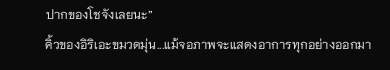ปากของโชจังเลยนะ”
คิ้วของอิริเอะขมวดมุ่น...แม้จอภาพจะแสดงอาการทุกอย่างออกมา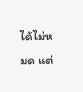ได้ไม่หมด แต่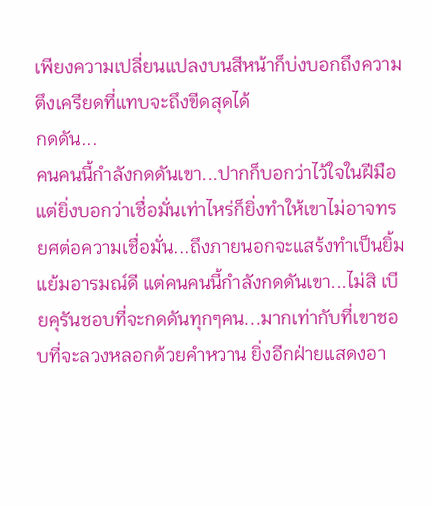เพียงความเปลี่ยนแปลงบนสีหน้าก็บ่งบอกถึงความตึงเครียดที่แทบจะถึงขีดสุดได้
กดดัน...
คนคนนี้กำลังกดดันเขา...ปากก็บอกว่าไว้ใจในฝีมือ แต่ยิ่งบอกว่าเชื่อมั่นเท่าไหร่ก็ยิ่งทำให้เขาไม่อาจทรยศต่อความเชื่อมั่น...ถึงภายนอกจะแสร้งทำเป็นยิ้มแย้มอารมณ์ดี แต่คนคนนี้กำลังกดดันเขา...ไม่สิ เบียคุรันชอบที่จะกดดันทุกๆคน...มากเท่ากับที่เขาชอบที่จะลวงหลอกด้วยคำหวาน ยิ่งอีกฝ่ายแสดงอา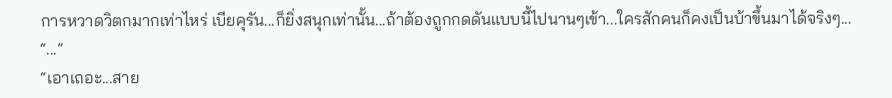การหวาดวิตกมากเท่าไหร่ เบียคุรัน...ก็ยิ่งสนุกเท่านั้น...ถ้าต้องถูกกดดันแบบนี้ไปนานๆเข้า...ใครสักคนก็คงเป็นบ้าขึ้นมาได้จริงๆ...
“...”
“เอาเถอะ...สาย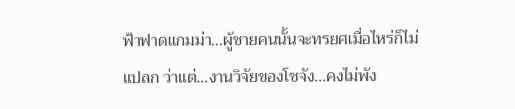ฟ้าฟาดแกมม่า...ผู้ชายคนนั้นจะทรยศเมื่อไหร่ก็ไม่แปลก ว่าแต่...งานวิจัยของโชจัง...คงไม่พัง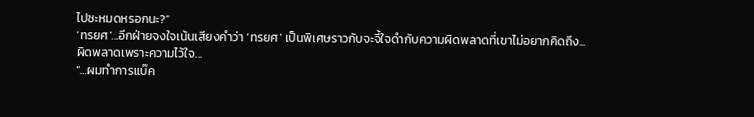ไปซะหมดหรอกนะ?”
‘ทรยศ’...อีกฝ่ายจงใจเน้นเสียงคำว่า ‘ทรยศ’ เป็นพิเศษราวกับจะจี้ใจดำกับความผิดพลาดที่เขาไม่อยากคิดถึง...
ผิดพลาดเพราะความไว้ใจ...
“…ผมทำการแบ๊ค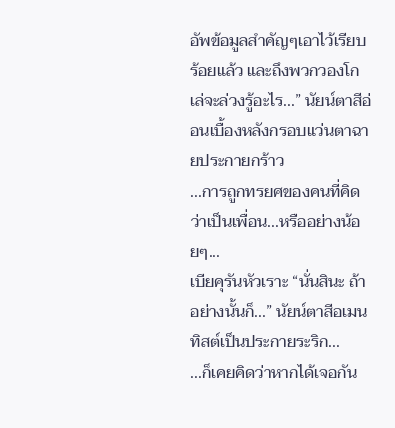อัพข้อมูลสำคัญๆเอาไว้เรียบร้อยแล้ว และถึงพวกวองโกเล่จะล่วงรู้อะไร...” นัยน์ตาสีอ่อนเบื้องหลังกรอบแว่นตาฉายประกายกร้าว
...การถูกทรยศของคนที่คิดว่าเป็นเพื่อน...หรืออย่างน้อยๆ...
เบียคุรันหัวเราะ “นั่นสินะ ถ้าอย่างนั้นก็...” นัยน์ตาสีอเมนทิสต์เป็นประกายระริก...
...ก็เคยคิดว่าหากได้เจอกัน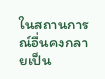ในสถานการณ์อื่นคงกลายเป็น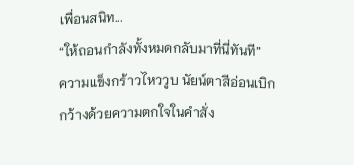เพื่อนสนิท...
“ให้ถอนกำลังทั้งหมดกลับมาที่นี่ทันที”
ความแข็งกร้าวไหววูบ นัยน์ตาสีอ่อนเบิกกว้างด้วยความตกใจในคำสั่ง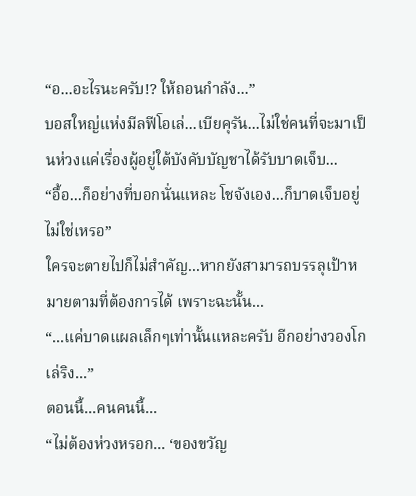“อ...อะไรนะครับ!? ให้ถอนกำลัง...”
บอสใหญ่แห่งมีลฟีโอเล่...เบียคุรัน...ไม่ใช่คนที่จะมาเป็นห่วงแค่เรื่องผู้อยู่ใต้บังคับบัญชาได้รับบาดเจ็บ...
“อื้อ...ก็อย่างที่บอกนั่นแหละ โชจังเอง...ก็บาดเจ็บอยู่ไม่ใช่เหรอ”
ใครจะตายไปก็ไม่สำคัญ...หากยังสามารถบรรลุเป้าหมายตามที่ต้องการได้ เพราะฉะนั้น...
“...แค่บาดแผลเล็กๆเท่านั้นแหละครับ อีกอย่างวองโกเล่ริง...”
ตอนนี้...คนคนนี้...
“ไม่ต้องห่วงหรอก... ‘ของขวัญ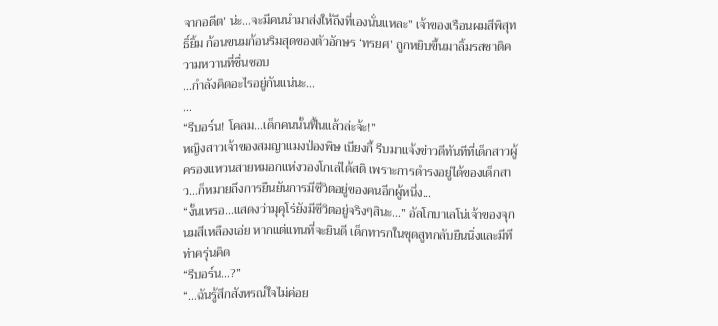จากอดีต’ น่ะ...จะมีคนนำมาส่งให้ถึงที่เองนั่นแหละ” เจ้าของเรือนผมสีพิสุทธิ์ยิ้ม ก้อนขนมก้อนริมสุดของตัวอักษร ‘ทรยศ’ ถูกหยิบขึ้นมาลิ้มรสชาติความหวานที่ชื่นชอบ
...กำลังคิดอะไรอยู่กันแน่นะ...
…
“รีบอร์น! โคลม...เด็กคนนั้นฟื้นแล้วล่ะจ้ะ!”
หญิงสาวเจ้าของสมญาแมงป่องพิษ เบียงกี้ รีบมาแจ้งข่าวดีทันทีที่เด็กสาวผู้ครองแหวนสายหมอกแห่งวองโกเล่ได้สติ เพราะการดำรงอยู่ได้ของเด็กสาว...ก็หมายถึงการยืนยันการมีชีวิตอยู่ของคนอีกผู้หนึ่ง...
“งั้นเหรอ...แสดงว่ามุคุโร่ยังมีชีวิตอยู่จริงๆสินะ...” อัลโกบาเลโน่เจ้าของจุกนมสีเหลืองเอ่ย หากแต่แทนที่จะยินดี เด็กทารกในชุดสูทกลับยืนนิ่งและมีทีท่าครุ่นคิด
“รีบอร์น…?”
“...ฉันรู้สึกสังหรณ์ใจไม่ค่อย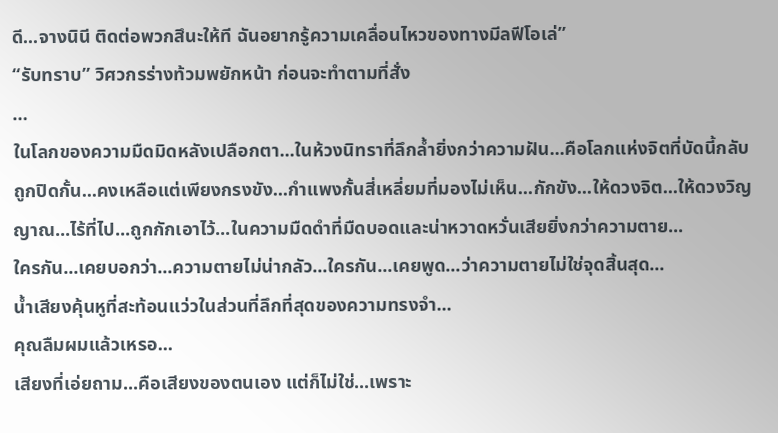ดี...จางนินี ติดต่อพวกสึนะให้ที ฉันอยากรู้ความเคลื่อนไหวของทางมีลฟีโอเล่”
“รับทราบ” วิศวกรร่างท้วมพยักหน้า ก่อนจะทำตามที่สั่ง
…
ในโลกของความมืดมิดหลังเปลือกตา...ในห้วงนิทราที่ลึกล้ำยิ่งกว่าความฝัน...คือโลกแห่งจิตที่บัดนี้กลับถูกปิดกั้น...คงเหลือแต่เพียงกรงขัง...กำแพงกั้นสี่เหลี่ยมที่มองไม่เห็น...กักขัง...ให้ดวงจิต...ให้ดวงวิญญาณ...ไร้ที่ไป...ถูกกักเอาไว้...ในความมืดดำที่มืดบอดและน่าหวาดหวั่นเสียยิ่งกว่าความตาย...
ใครกัน...เคยบอกว่า...ความตายไม่น่ากลัว...ใครกัน...เคยพูด...ว่าความตายไม่ใช่จุดสิ้นสุด...
น้ำเสียงคุ้นหูที่สะท้อนแว่วในส่วนที่ลึกที่สุดของความทรงจำ...
คุณลืมผมแล้วเหรอ...
เสียงที่เอ่ยถาม...คือเสียงของตนเอง แต่ก็ไม่ใช่...เพราะ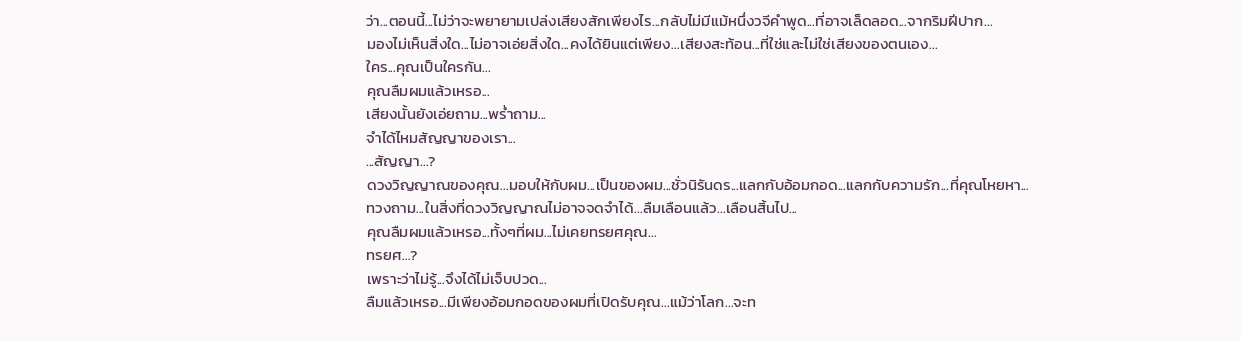ว่า...ตอนนี้...ไม่ว่าจะพยายามเปล่งเสียงสักเพียงไร...กลับไม่มีแม้หนึ่งวจีคำพูด...ที่อาจเล็ดลอด...จากริมฝีปาก...
มองไม่เห็นสิ่งใด...ไม่อาจเอ่ยสิ่งใด...คงได้ยินแต่เพียง...เสียงสะท้อน...ที่ใช่และไม่ใช่เสียงของตนเอง...
ใคร...คุณเป็นใครกัน...
คุณลืมผมแล้วเหรอ...
เสียงนั้นยังเอ่ยถาม...พร่ำถาม...
จำได้ไหมสัญญาของเรา...
...สัญญา...?
ดวงวิญญาณของคุณ...มอบให้กับผม...เป็นของผม...ชั่วนิรันดร...แลกกับอ้อมกอด...แลกกับความรัก...ที่คุณโหยหา...
ทวงถาม...ในสิ่งที่ดวงวิญญาณไม่อาจจดจำได้...ลืมเลือนแล้ว...เลือนสิ้นไป...
คุณลืมผมแล้วเหรอ...ทั้งๆที่ผม...ไม่เคยทรยศคุณ...
ทรยศ…?
เพราะว่าไม่รู้...จึงได้ไม่เจ็บปวด...
ลืมแล้วเหรอ...มีเพียงอ้อมกอดของผมที่เปิดรับคุณ...แม้ว่าโลก...จะท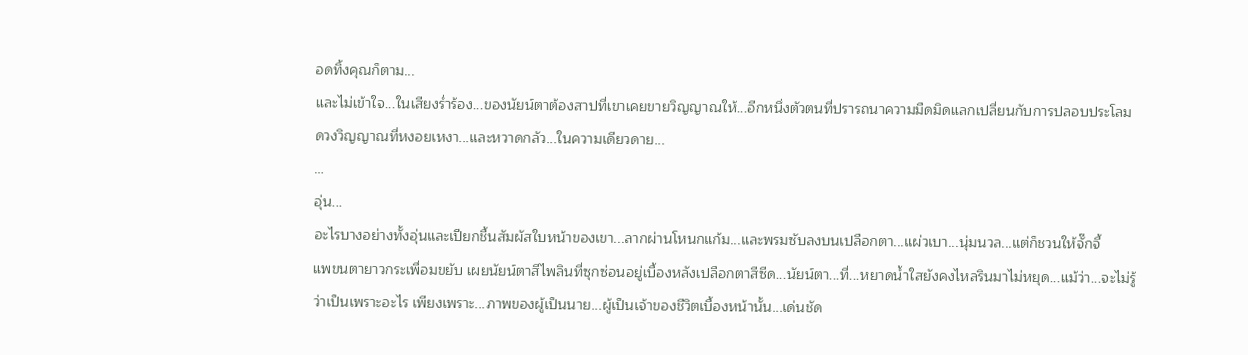อดทิ้งคุณก็ตาม...
และไม่เข้าใจ...ในเสียงร่ำร้อง...ของนัยน์ตาต้องสาปที่เขาเคยขายวิญญาณให้...อีกหนึ่งตัวตนที่ปรารถนาความมืดมิดแลกเปลี่ยนกับการปลอบประโลมดวงวิญญาณที่หงอยเหงา...และหวาดกลัว...ในความเดียวดาย...
…
อุ่น...
อะไรบางอย่างทั้งอุ่นและเปียกชื้นสัมผัสใบหน้าของเขา...ลากผ่านโหนกแก้ม...และพรมซับลงบนเปลือกตา...แผ่วเบา...นุ่มนวล...แต่ก็ชวนให้จั๊กจี้
แพขนตายาวกระเพื่อมขยับ เผยนัยน์ตาสีไพลินที่ซุกซ่อนอยู่เบื้องหลังเปลือกตาสีซีด...นัยน์ตา...ที่...หยาดน้ำใสยังคงไหลรินมาไม่หยุด...แม้ว่า...จะไม่รู้ว่าเป็นเพราะอะไร เพียงเพราะ...ภาพของผู้เป็นนาย...ผู้เป็นเจ้าของชีวิตเบื้องหน้านั้น...เด่นชัด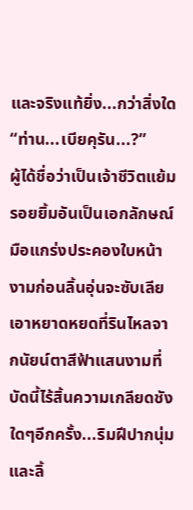และจริงแท้ยิ่ง...กว่าสิ่งใด
“ท่าน...เบียคุรัน...?”
ผู้ได้ชื่อว่าเป็นเจ้าชีวิตแย้มรอยยิ้มอันเป็นเอกลักษณ์ มือแกร่งประคองใบหน้างามก่อนลิ้นอุ่นจะซับเลียเอาหยาดหยดที่รินไหลจากนัยน์ตาสีฟ้าแสนงามที่บัดนี้ไร้สิ้นความเกลียดชังใดๆอีกครั้ง...ริมฝีปากนุ่มและลิ้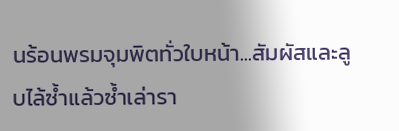นร้อนพรมจุมพิตทั่วใบหน้า...สัมผัสและลูบไล้ซ้ำแล้วซ้ำเล่ารา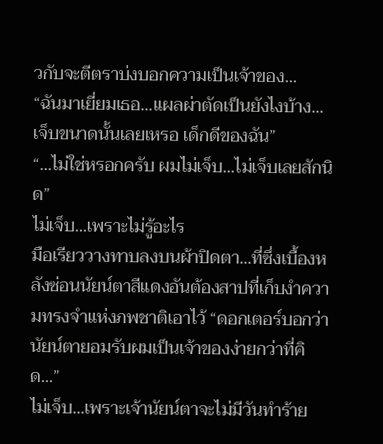วกับจะตีตราบ่งบอกความเป็นเจ้าของ...
“ฉันมาเยี่ยมเธอ...แผลผ่าตัดเป็นยังไงบ้าง...เจ็บขนาดนั้นเลยเหรอ เด็กดีของฉัน”
“...ไม่ใช่หรอกครับ ผมไม่เจ็บ...ไม่เจ็บเลยสักนิด”
ไม่เจ็บ...เพราะไม่รู้อะไร
มือเรียววางทาบลงบนผ้าปิดตา...ที่ซึ่งเบื้องหลังซ่อนนัยน์ตาสีแดงอันต้องสาปที่เก็บงำความทรงจำแห่งภพชาติเอาไว้ “ดอกเตอร์บอกว่านัยน์ตายอมรับผมเป็นเจ้าของง่ายกว่าที่คิด...”
ไม่เจ็บ...เพราะเจ้านัยน์ตาจะไม่มีวันทำร้าย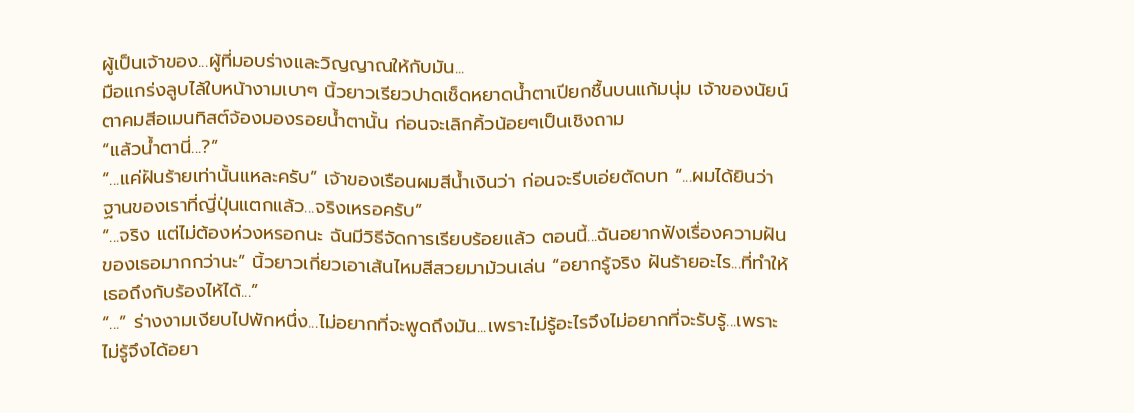ผู้เป็นเจ้าของ...ผู้ที่มอบร่างและวิญญาณให้กับมัน...
มือแกร่งลูบไล้ใบหน้างามเบาๆ นิ้วยาวเรียวปาดเช็ดหยาดน้ำตาเปียกชื้นบนแก้มนุ่ม เจ้าของนัยน์ตาคมสีอเมนทิสต์จ้องมองรอยน้ำตานั้น ก่อนจะเลิกคิ้วน้อยๆเป็นเชิงถาม
“แล้วน้ำตานี่...?”
“...แค่ฝันร้ายเท่านั้นแหละครับ” เจ้าของเรือนผมสีน้ำเงินว่า ก่อนจะรีบเอ่ยตัดบท “...ผมได้ยินว่าฐานของเราที่ญี่ปุ่นแตกแล้ว...จริงเหรอครับ”
“...จริง แต่ไม่ต้องห่วงหรอกนะ ฉันมีวิธีจัดการเรียบร้อยแล้ว ตอนนี้...ฉันอยากฟังเรื่องความฝันของเธอมากกว่านะ” นิ้วยาวเกี่ยวเอาเส้นไหมสีสวยมาม้วนเล่น “อยากรู้จริง ฝันร้ายอะไร...ที่ทำให้เธอถึงกับร้องไห้ได้...”
“...” ร่างงามเงียบไปพักหนึ่ง...ไม่อยากที่จะพูดถึงมัน...เพราะไม่รู้อะไรจึงไม่อยากที่จะรับรู้...เพราะไม่รู้จึงได้อยา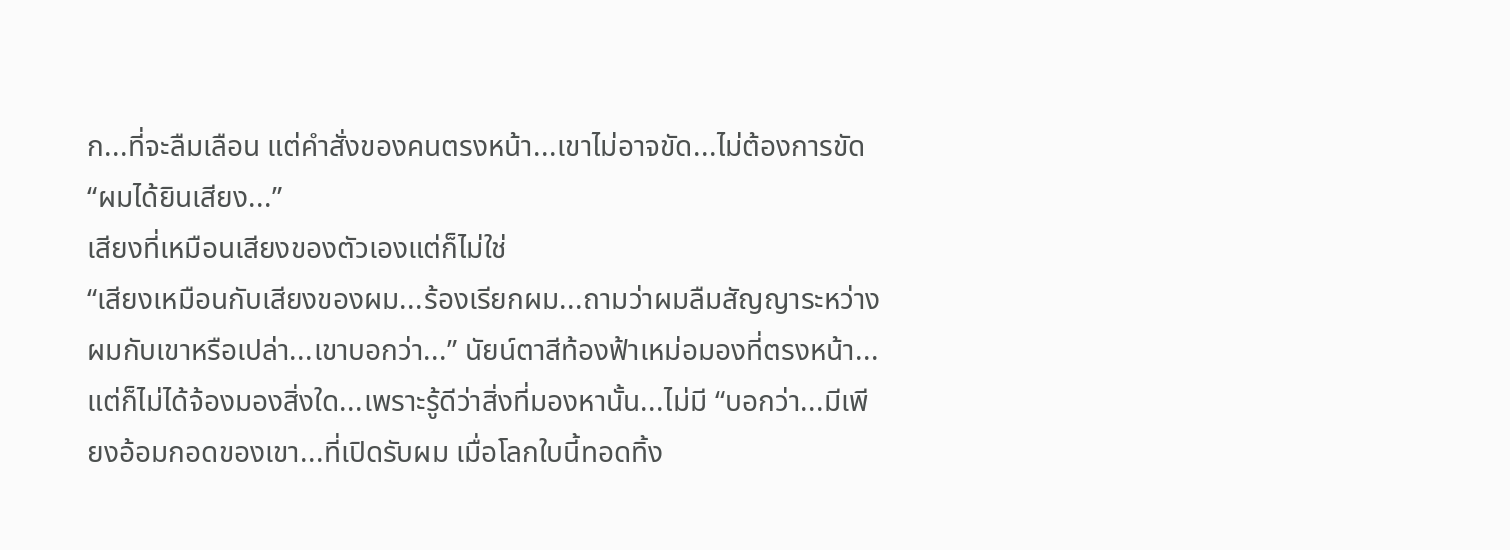ก...ที่จะลืมเลือน แต่คำสั่งของคนตรงหน้า...เขาไม่อาจขัด...ไม่ต้องการขัด “ผมได้ยินเสียง...”
เสียงที่เหมือนเสียงของตัวเองแต่ก็ไม่ใช่
“เสียงเหมือนกับเสียงของผม...ร้องเรียกผม...ถามว่าผมลืมสัญญาระหว่างผมกับเขาหรือเปล่า...เขาบอกว่า...” นัยน์ตาสีท้องฟ้าเหม่อมองที่ตรงหน้า...แต่ก็ไม่ได้จ้องมองสิ่งใด...เพราะรู้ดีว่าสิ่งที่มองหานั้น...ไม่มี “บอกว่า...มีเพียงอ้อมกอดของเขา...ที่เปิดรับผม เมื่อโลกใบนี้ทอดทิ้ง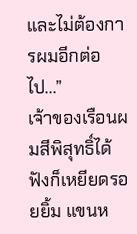และไม่ต้องการผมอีกต่อไป...”
เจ้าของเรือนผมสีพิสุทธิ์ได้ฟังก็เหยียดรอยยิ้ม แขนห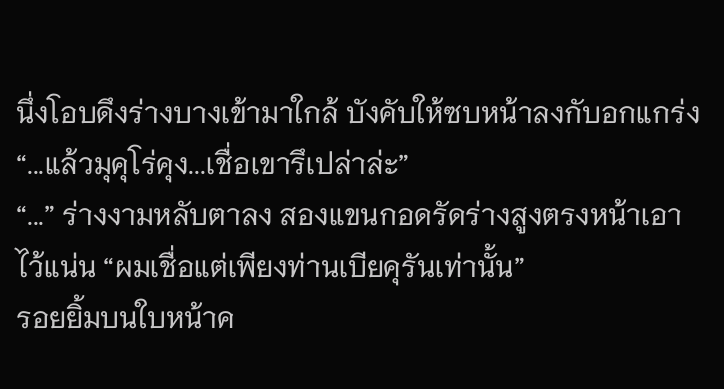นึ่งโอบดึงร่างบางเข้ามาใกล้ บังคับให้ซบหน้าลงกับอกแกร่ง “...แล้วมุคุโร่คุง...เชื่อเขารึเปล่าล่ะ”
“...” ร่างงามหลับตาลง สองแขนกอดรัดร่างสูงตรงหน้าเอาไว้แน่น “ผมเชื่อแต่เพียงท่านเบียคุรันเท่านั้น”
รอยยิ้มบนใบหน้าค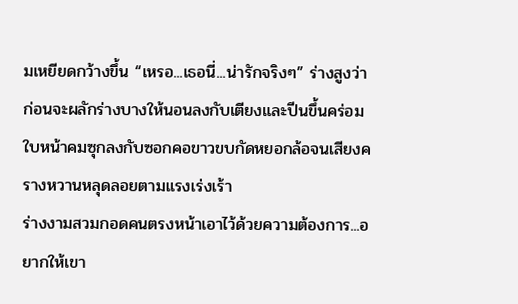มเหยียดกว้างขึ้น “เหรอ...เธอนี่...น่ารักจริงๆ” ร่างสูงว่า ก่อนจะผลักร่างบางให้นอนลงกับเตียงและปีนขึ้นคร่อม ใบหน้าคมซุกลงกับซอกคอขาวขบกัดหยอกล้อจนเสียงครางหวานหลุดลอยตามแรงเร่งเร้า
ร่างงามสวมกอดคนตรงหน้าเอาไว้ด้วยความต้องการ...อยากให้เขา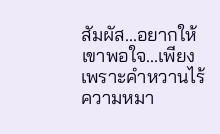สัมผัส...อยากให้เขาพอใจ...เพียงเพราะคำหวานไร้ความหมา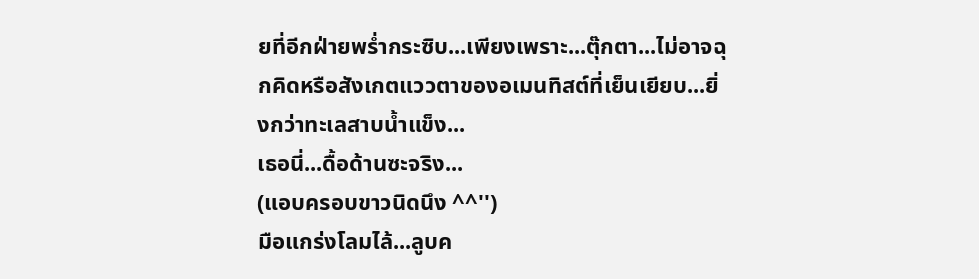ยที่อีกฝ่ายพร่ำกระซิบ...เพียงเพราะ...ตุ๊กตา...ไม่อาจฉุกคิดหรือสังเกตแววตาของอเมนทิสต์ที่เย็นเยียบ...ยิ่งกว่าทะเลสาบน้ำแข็ง...
เธอนี่...ดื้อด้านซะจริง...
(แอบครอบขาวนิดนึง ^^'')
มือแกร่งโลมไล้...ลูบค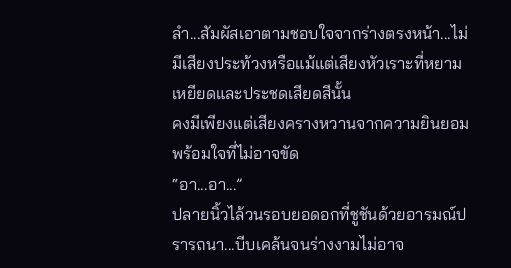ลำ...สัมผัสเอาตามชอบใจจากร่างตรงหน้า...ไม่มีเสียงประท้วงหรือแม้แต่เสียงหัวเราะที่หยามเหยียดและประชดเสียดสีนั้น
คงมีเพียงแต่เสียงครางหวานจากความยินยอมพร้อมใจที่ไม่อาจขัด
“อา...อา...”
ปลายนิ้วไล้วนรอบยอดอกที่ชูชันด้วยอารมณ์ปรารถนา...บีบเคล้นจนร่างงามไม่อาจ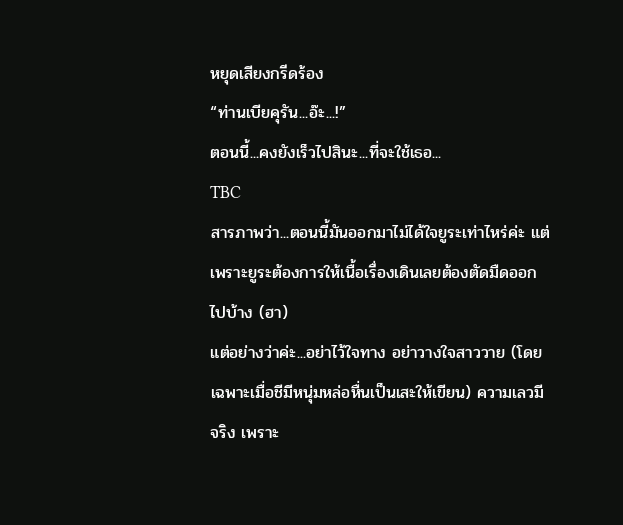หยุดเสียงกรีดร้อง
“ท่านเบียคุรัน...อ๊ะ...!”
ตอนนี้...คงยังเร็วไปสินะ...ที่จะใช้เธอ...
TBC
สารภาพว่า...ตอนนี้มันออกมาไม่ได้ใจยูระเท่าไหร่ค่ะ แต่เพราะยูระต้องการให้เนื้อเรื่องเดินเลยต้องตัดมืดออกไปบ้าง (ฮา)
แต่อย่างว่าค่ะ...อย่าไว้ใจทาง อย่าวางใจสาววาย (โดยเฉพาะเมื่อชีมีหนุ่มหล่อหื่นเป็นเสะให้เขียน) ความเลวมีจริง เพราะ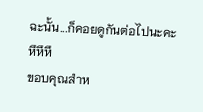ฉะนั้น...ก็คอยดูกันต่อไปนะคะ หึหึหึ
ขอบคุณสำห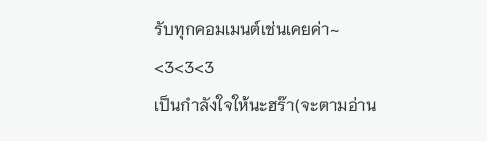รับทุกคอมเมนต์เช่นเคยค่า~ <3<3<3
เป็นกำลังใจให้นะฮร๊า(จะตามอ่าน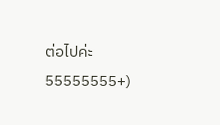ต่อไปค่ะ 55555555+)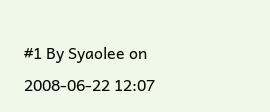#1 By Syaolee on 2008-06-22 12:07